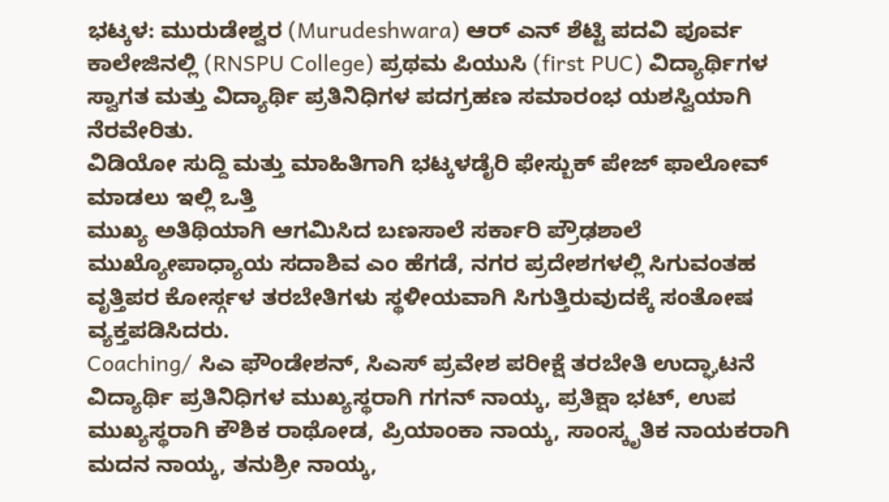ಭಟ್ಕಳ: ಮುರುಡೇಶ್ವರ (Murudeshwara) ಆರ್ ಎನ್ ಶೆಟ್ಟಿ ಪದವಿ ಪೂರ್ವ ಕಾಲೇಜಿನಲ್ಲಿ (RNSPU College) ಪ್ರಥಮ ಪಿಯುಸಿ (first PUC) ವಿದ್ಯಾರ್ಥಿಗಳ ಸ್ವಾಗತ ಮತ್ತು ವಿದ್ಯಾರ್ಥಿ ಪ್ರತಿನಿಧಿಗಳ ಪದಗ್ರಹಣ ಸಮಾರಂಭ ಯಶಸ್ವಿಯಾಗಿ ನೆರವೇರಿತು.
ವಿಡಿಯೋ ಸುದ್ದಿ ಮತ್ತು ಮಾಹಿತಿಗಾಗಿ ಭಟ್ಕಳಡೈರಿ ಫೇಸ್ಬುಕ್ ಪೇಜ್ ಫಾಲೋವ್ ಮಾಡಲು ಇಲ್ಲಿ ಒತ್ತಿ
ಮುಖ್ಯ ಅತಿಥಿಯಾಗಿ ಆಗಮಿಸಿದ ಬಣಸಾಲೆ ಸರ್ಕಾರಿ ಪ್ರೌಢಶಾಲೆ ಮುಖ್ಯೋಪಾಧ್ಯಾಯ ಸದಾಶಿವ ಎಂ ಹೆಗಡೆ, ನಗರ ಪ್ರದೇಶಗಳಲ್ಲಿ ಸಿಗುವಂತಹ ವೃತ್ತಿಪರ ಕೋರ್ಸ್ಗಳ ತರಬೇತಿಗಳು ಸ್ಥಳೀಯವಾಗಿ ಸಿಗುತ್ತಿರುವುದಕ್ಕೆ ಸಂತೋಷ ವ್ಯಕ್ತಪಡಿಸಿದರು.
Coaching/ ಸಿಎ ಫೌಂಡೇಶನ್, ಸಿಎಸ್ ಪ್ರವೇಶ ಪರೀಕ್ಷೆ ತರಬೇತಿ ಉದ್ಘಾಟನೆ
ವಿದ್ಯಾರ್ಥಿ ಪ್ರತಿನಿಧಿಗಳ ಮುಖ್ಯಸ್ಥರಾಗಿ ಗಗನ್ ನಾಯ್ಕ, ಪ್ರತಿಕ್ಷಾ ಭಟ್, ಉಪ ಮುಖ್ಯಸ್ಥರಾಗಿ ಕೌಶಿಕ ರಾಥೋಡ, ಪ್ರಿಯಾಂಕಾ ನಾಯ್ಕ, ಸಾಂಸ್ಕೃತಿಕ ನಾಯಕರಾಗಿ ಮದನ ನಾಯ್ಕ, ತನುಶ್ರೀ ನಾಯ್ಕ,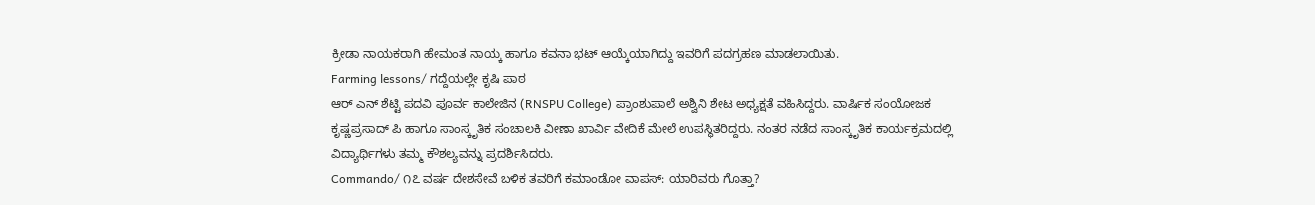ಕ್ರೀಡಾ ನಾಯಕರಾಗಿ ಹೇಮಂತ ನಾಯ್ಕ ಹಾಗೂ ಕವನಾ ಭಟ್ ಆಯ್ಕೆಯಾಗಿದ್ದು ಇವರಿಗೆ ಪದಗ್ರಹಣ ಮಾಡಲಾಯಿತು.
Farming lessons/ ಗದ್ದೆಯಲ್ಲೇ ಕೃಷಿ ಪಾಠ
ಆರ್ ಎನ್ ಶೆಟ್ಟಿ ಪದವಿ ಪೂರ್ವ ಕಾಲೇಜಿನ (RNSPU College) ಪ್ರಾಂಶುಪಾಲೆ ಅಶ್ವಿನಿ ಶೇಟ ಅಧ್ಯಕ್ಷತೆ ವಹಿಸಿದ್ದರು. ವಾರ್ಷಿಕ ಸಂಯೋಜಕ ಕೃಷ್ಣಪ್ರಸಾದ್ ಪಿ ಹಾಗೂ ಸಾಂಸ್ಕೃತಿಕ ಸಂಚಾಲಕಿ ವೀಣಾ ಖಾರ್ವಿ ವೇದಿಕೆ ಮೇಲೆ ಉಪಸ್ಥಿತರಿದ್ದರು. ನಂತರ ನಡೆದ ಸಾಂಸ್ಕೃತಿಕ ಕಾರ್ಯಕ್ರಮದಲ್ಲಿ ವಿದ್ಯಾರ್ಥಿಗಳು ತಮ್ಮ ಕೌಶಲ್ಯವನ್ನು ಪ್ರದರ್ಶಿಸಿದರು.
Commando/ ೧೭ ವರ್ಷ ದೇಶಸೇವೆ ಬಳಿಕ ತವರಿಗೆ ಕಮಾಂಡೋ ವಾಪಸ್: ಯಾರಿವರು ಗೊತ್ತಾ?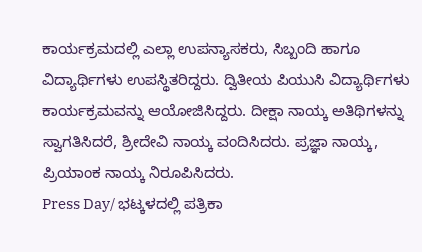ಕಾರ್ಯಕ್ರಮದಲ್ಲಿ ಎಲ್ಲಾ ಉಪನ್ಯಾಸಕರು, ಸಿಬ್ಬಂದಿ ಹಾಗೂ ವಿದ್ಯಾರ್ಥಿಗಳು ಉಪಸ್ಥಿತರಿದ್ದರು. ದ್ವಿತೀಯ ಪಿಯುಸಿ ವಿದ್ಯಾರ್ಥಿಗಳು ಕಾರ್ಯಕ್ರಮವನ್ನು ಆಯೋಜಿಸಿದ್ದರು. ದೀಕ್ಷಾ ನಾಯ್ಕ ಅತಿಥಿಗಳನ್ನು ಸ್ವಾಗತಿಸಿದರೆ, ಶ್ರೀದೇವಿ ನಾಯ್ಕ ವಂದಿಸಿದರು. ಪ್ರಜ್ಞಾ ನಾಯ್ಕ, ಪ್ರಿಯಾಂಕ ನಾಯ್ಕ ನಿರೂಪಿಸಿದರು.
Press Day/ ಭಟ್ಕಳದಲ್ಲಿ ಪತ್ರಿಕಾ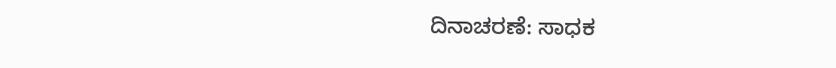ದಿನಾಚರಣೆ: ಸಾಧಕ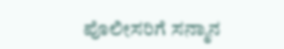ಪೊಲೀಸರಿಗೆ ಸನ್ಮಾನ